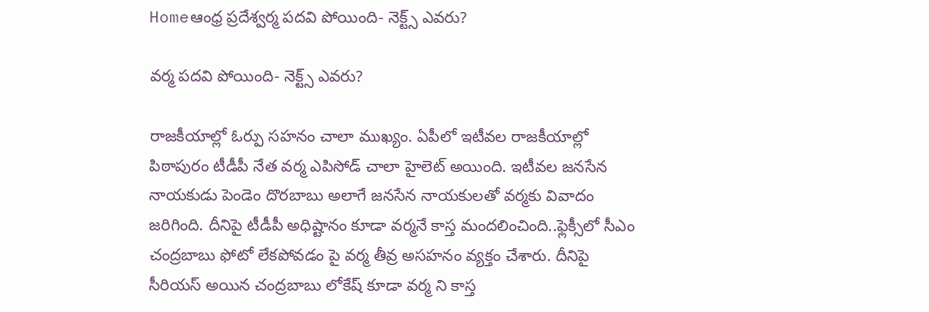Homeఆంధ్ర ప్రదేశ్వ‌ర్మ ప‌ద‌వి పోయింది- నెక్ట్స్ ఎవ‌రు?

వ‌ర్మ ప‌ద‌వి పోయింది- నెక్ట్స్ ఎవ‌రు?

రాజకీయాల్లో ఓర్పు స‌హ‌నం చాలా ముఖ్యం. ఏపీలో ఇటీవ‌ల రాజ‌కీయాల్లో పిఠాపురం టీడీపీ నేత వ‌ర్మ ఎపిసోడ్ చాలా హైలెట్ అయింది. ఇటీవ‌ల జ‌న‌సేన నాయ‌కుడు పెండెం దొర‌బాబు అలాగే జ‌నసేన నాయ‌కుల‌తో వ‌ర్మ‌కు వివాదం జ‌రిగింది. దీనిపై టీడీపీ అధిష్టానం కూడా వ‌ర్మ‌నే కాస్త మంద‌లించింది..ఫ్లెక్సీలో సీఎం చంద్ర‌బాబు ఫోటో లేక‌పోవ‌డం పై వ‌ర్మ తీవ్ర అస‌హ‌నం వ్య‌క్తం చేశారు. దీనిపై సీరియ‌స్ అయిన చంద్ర‌బాబు లోకేష్ కూడా వ‌ర్మ ని కాస్త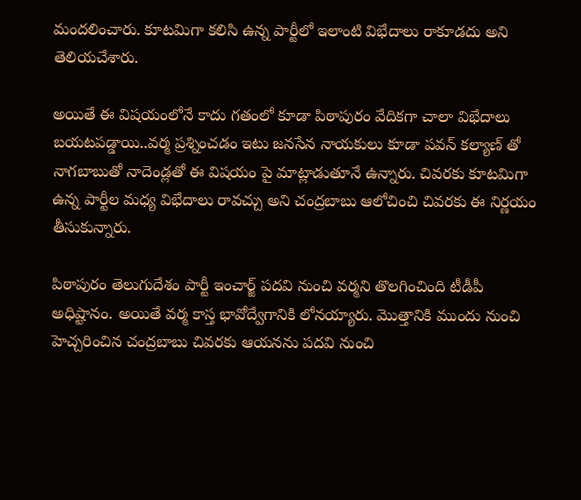మంద‌లించారు. కూట‌మిగా క‌లిసి ఉన్న పార్టీలో ఇలాంటి విభేదాలు రాకూడ‌దు అని తెలియ‌చేశారు.

అయితే ఈ విష‌యంలోనే కాదు గ‌తంలో కూడా పిఠాపురం వేదిక‌గా చాలా విభేదాలు బ‌య‌ట‌ప‌డ్డాయి..వ‌ర్మ ప్ర‌శ్నించ‌డం ఇటు జ‌న‌సేన నాయ‌కులు కూడా ప‌వ‌న్ క‌ల్యాణ్ తో నాగ‌బాబుతో నాదెండ్ల‌తో ఈ విష‌యం పై మాట్లాడుతూనే ఉన్నారు. చివ‌ర‌కు కూట‌మిగా ఉన్న పార్టీల మ‌ధ్య విభేదాలు రావ‌చ్చు అని చంద్ర‌బాబు ఆలోచించి చివ‌ర‌కు ఈ నిర్ణ‌యం తీసుకున్నారు.

పిఠాపురం తెలుగుదేశం పార్టీ ఇంచార్జ్ ప‌ద‌వి నుంచి వ‌ర్మ‌ని తొల‌గించింది టీడీపీ అధిష్టానం. అయితే వ‌ర్మ కాస్త భావోద్వేగానికి లోన‌య్యారు. మొత్తానికి ముందు నుంచి హెచ్చ‌రించిన చంద్ర‌బాబు చివ‌ర‌కు ఆయ‌న‌ను ప‌ద‌వి నుంచి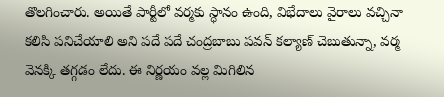తొల‌గించారు. అయితే పార్టీలో వ‌ర్మ‌కు స్ధానం ఉంది, విభేదాలు వైరాలు వ‌చ్చినా క‌లిసి ప‌నిచేయాలి అని ప‌దే ప‌దే చంద్ర‌బాబు ప‌వ‌న్ క‌ల్యాణ్ చెబుతున్నా, వ‌ర్మ వెన‌క్కి త‌గ్గ‌డం లేదు. ఈ నిర్ణ‌యం వ‌ల్ల మిగిలిన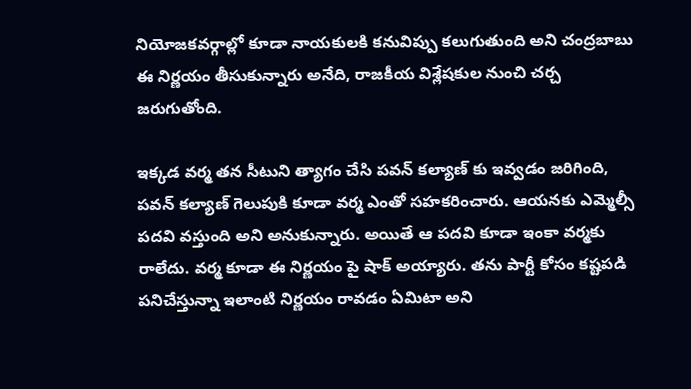నియోజ‌క‌వ‌ర్గాల్లో కూడా నాయ‌కుల‌కి క‌నువిప్పు క‌లుగుతుంది అని చంద్ర‌బాబు ఈ నిర్ణ‌యం తీసుకున్నారు అనేది, రాజ‌కీయ విశ్లేష‌కుల నుంచి చ‌ర్చ జ‌రుగుతోంది.

ఇక్క‌డ వ‌ర్మ త‌న సీటుని త్యాగం చేసి ప‌వ‌న్ క‌ల్యాణ్ కు ఇవ్వ‌డం జ‌రిగింది, ప‌వ‌న్ క‌ల్యాణ్ గెలుపుకి కూడా వ‌ర్మ ఎంతో స‌హ‌క‌రించారు. ఆయ‌న‌కు ఎమ్మెల్సీ ప‌ద‌వి వ‌స్తుంది అని అనుకున్నారు. అయితే ఆ ప‌ద‌వి కూడా ఇంకా వ‌ర్మ‌కు రాలేదు. వ‌ర్మ కూడా ఈ నిర్ణ‌యం పై షాక్ అయ్యారు. త‌ను పార్టీ కోసం క‌ష్ట‌ప‌డి ప‌నిచేస్తున్నా ఇలాంటి నిర్ణ‌యం రావ‌డం ఏమిటా అని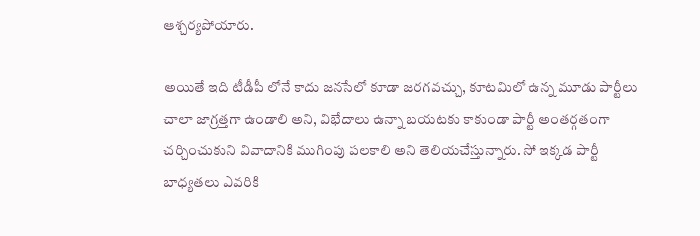ఆశ్చ‌ర్య‌పోయారు.

అయితే ఇది టీడీపీ లోనే కాదు జ‌న‌సేలో కూడా జ‌ర‌గ‌వ‌చ్చు, కూట‌మిలో ఉన్న మూడు పార్టీలు చాలా జాగ్ర‌త్త‌గా ఉండాలి అని, విభేదాలు ఉన్నా బ‌య‌ట‌కు కాకుండా పార్టీ అంత‌ర్గ‌తంగా చ‌ర్చించుకుని వివాదానికి ముగింపు ప‌ల‌కాలి అని తెలియ‌చేస్తున్నారు. సో ఇక్క‌డ పార్టీ బాధ్య‌త‌లు ఎవ‌రికి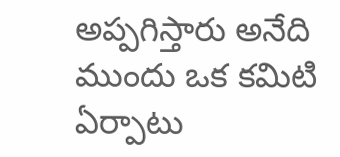అప్ప‌గిస్తారు అనేది ముందు ఒక క‌మిటి ఏర్పాటు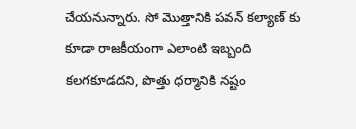చేయ‌నున్నారు. సో మొత్తానికి ప‌వ‌న్ క‌ల్యాణ్ కు కూడా రాజ‌కీయంగా ఎలాంటి ఇబ్బంది క‌ల‌గ‌కూడ‌ద‌ని, పొత్తు ధ‌ర్మానికి న‌ష్టం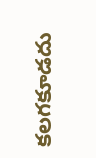క‌ల‌గ‌కూడ‌దు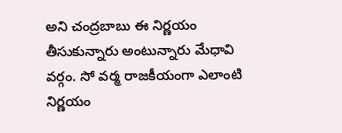అని చంద్ర‌బాబు ఈ నిర్ణ‌యం తీసుకున్నారు అంటున్నారు మేధావి వ‌ర్గం. సో వ‌ర్మ రాజ‌కీయంగా ఎలాంటి నిర్ణ‌యం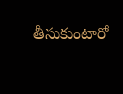తీసుకుంటారో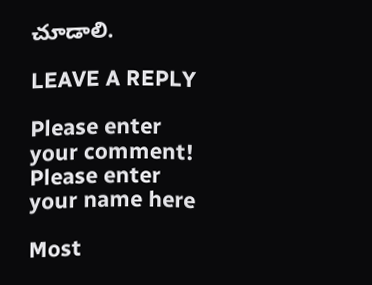చూడాలి.

LEAVE A REPLY

Please enter your comment!
Please enter your name here

Most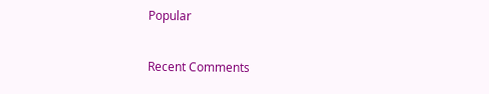Popular

Recent Comments